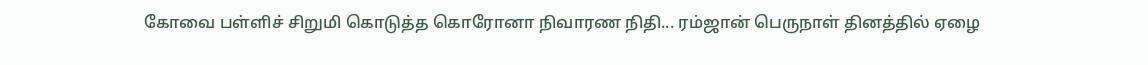கோவை பள்ளிச் சிறுமி கொடுத்த கொரோனா நிவாரண நிதி... ரம்ஜான் பெருநாள் தினத்தில் ஏழை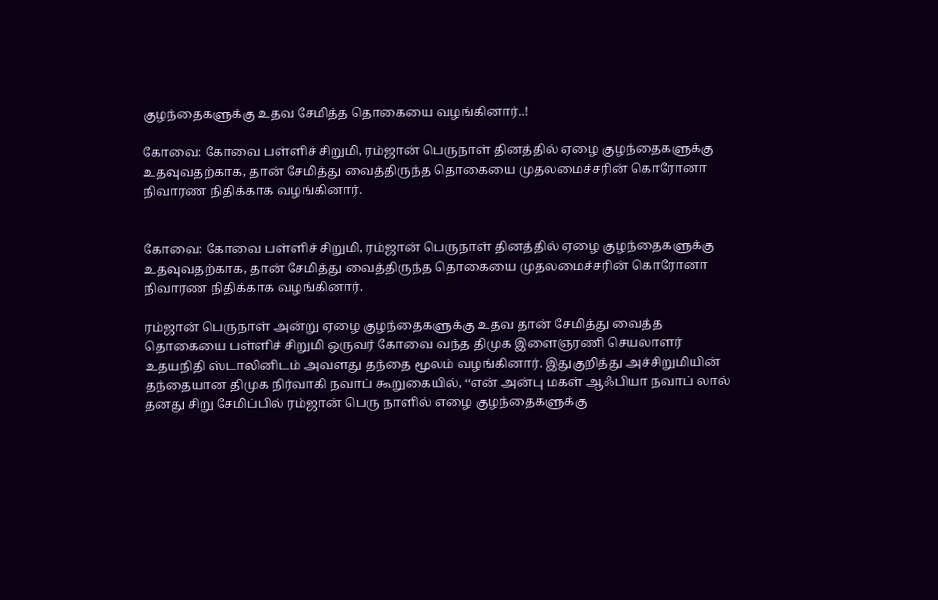குழந்தைகளுக்கு உதவ சேமித்த தொகையை வழங்கினார்..!

கோவை: கோவை பள்ளிச் சிறுமி, ரம்ஜான் பெருநாள் தினத்தில் ஏழை குழந்தைகளுக்கு உதவுவதற்காக, தான் சேமித்து வைத்திருந்த தொகையை முதலமைச்சரின் கொரோனா நிவாரண நிதிக்காக வழங்கினார்.


கோவை: கோவை பள்ளிச் சிறுமி, ரம்ஜான் பெருநாள் தினத்தில் ஏழை குழந்தைகளுக்கு உதவுவதற்காக, தான் சேமித்து வைத்திருந்த தொகையை முதலமைச்சரின் கொரோனா நிவாரண நிதிக்காக வழங்கினார்.

ரம்ஜான் பெருநாள் அன்று ஏழை குழந்தைகளுக்கு உதவ தான் சேமித்து வைத்த தொகையை பள்ளிச் சிறுமி ஒருவர் கோவை வந்த திமுக இளைஞரணி செயலாளர் உதயநிதி ஸ்டாலினிடம் அவளது தந்தை மூலம் வழங்கினார். இதுகுறித்து அச்சிறுமியின் தந்தையான திமுக நிர்வாகி நவாப் கூறுகையில், ‘‘என் அன்பு மகள் ஆஃபியா நவாப் லால் தனது சிறு சேமிப்பில் ரம்ஜான் பெரு நாளில் எழை குழந்தைகளுக்கு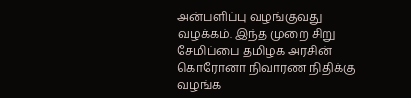அன்பளிப்பு வழங்குவது வழக்கம். இந்த முறை சிறு சேமிப்பை தமிழக அரசின் கொரோனா நிவாரண நிதிக்கு வழங்க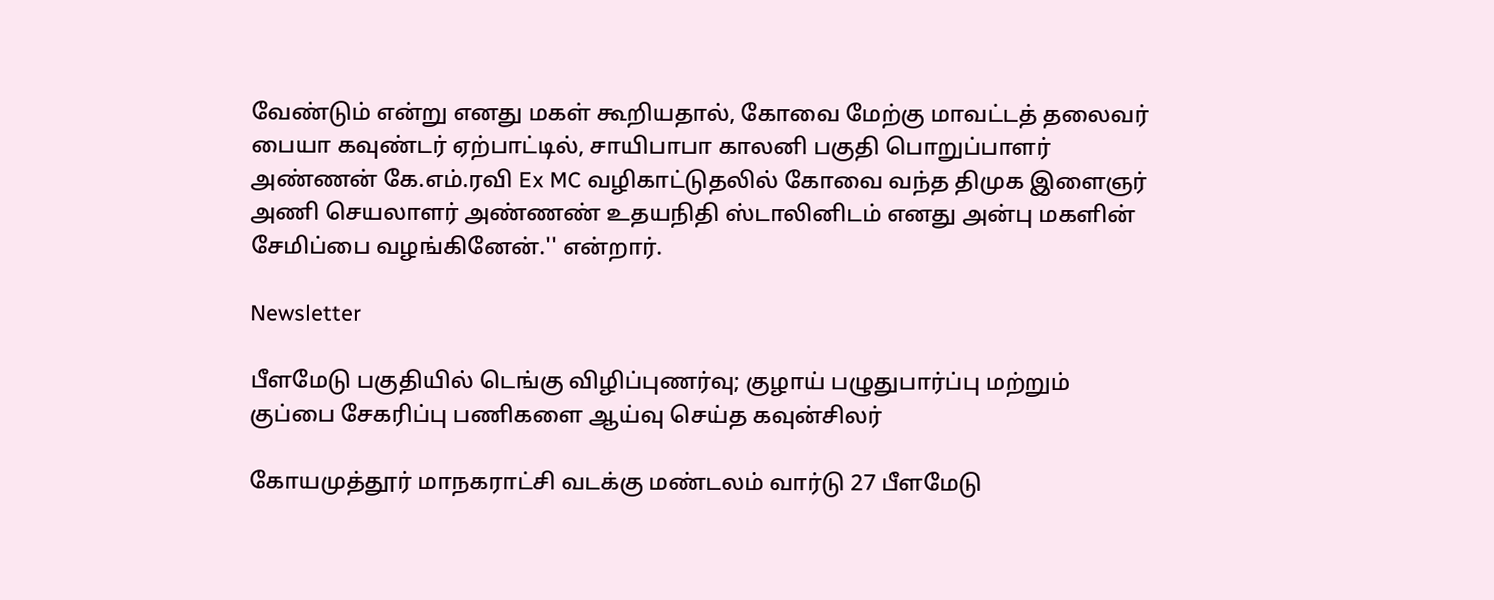வேண்டும் என்று எனது மகள் கூறியதால், கோவை மேற்கு மாவட்டத் தலைவர் பையா கவுண்டர் ஏற்பாட்டில், சாயிபாபா காலனி பகுதி பொறுப்பாளர் அண்ணன் கே.எம்.ரவி Ex MC வழிகாட்டுதலில் கோவை வந்த திமுக இளைஞர் அணி செயலாளர் அண்ணண் உதயநிதி ஸ்டாலினிடம் எனது அன்பு மகளின் சேமிப்பை வழங்கினேன்.'' என்றார்.

Newsletter

பீளமேடு பகுதியில் டெங்கு விழிப்புணர்வு; குழாய் பழுதுபார்ப்பு மற்றும் குப்பை சேகரிப்பு பணிகளை ஆய்வு செய்த கவுன்சிலர்

கோயமுத்தூர் மாநகராட்சி வடக்கு மண்டலம் வார்டு 27 பீளமேடு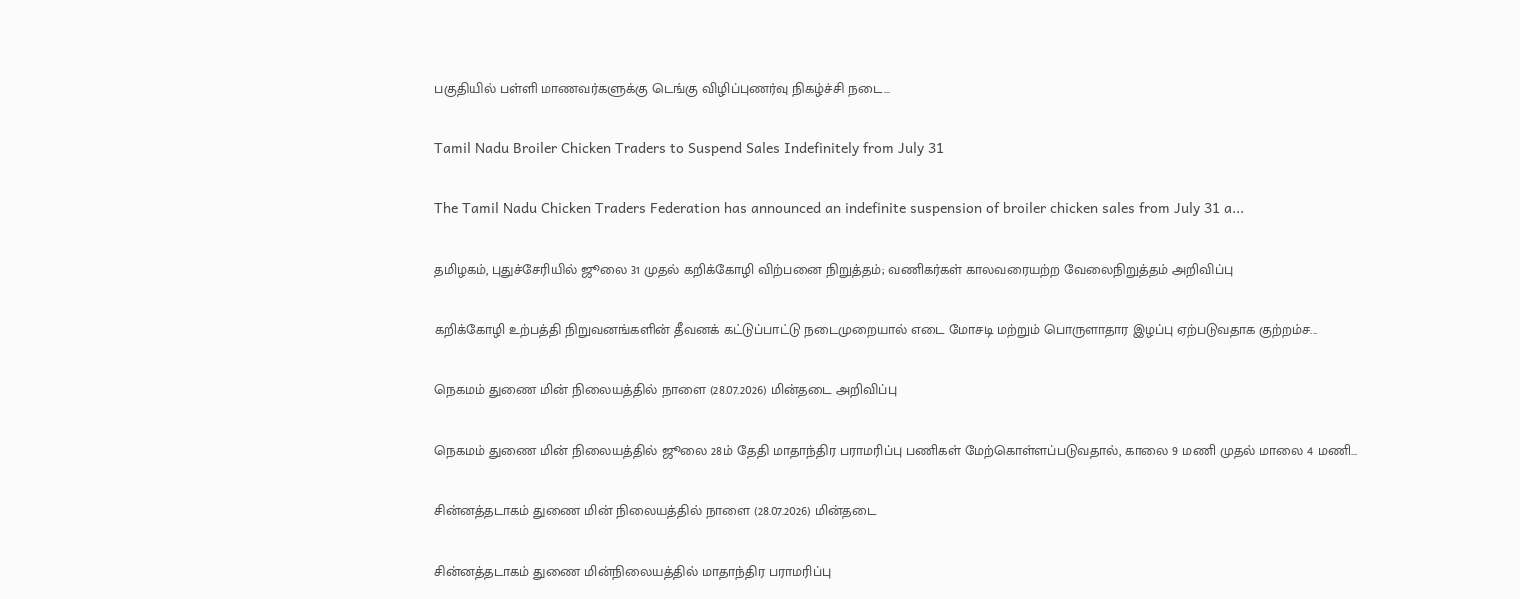பகுதியில் பள்ளி மாணவர்களுக்கு டெங்கு விழிப்புணர்வு நிகழ்ச்சி நடை...

Tamil Nadu Broiler Chicken Traders to Suspend Sales Indefinitely from July 31

The Tamil Nadu Chicken Traders Federation has announced an indefinite suspension of broiler chicken sales from July 31 a...

தமிழகம், புதுச்சேரியில் ஜூலை 31 முதல் கறிக்கோழி விற்பனை நிறுத்தம்; வணிகர்கள் காலவரையற்ற வேலைநிறுத்தம் அறிவிப்பு

கறிக்கோழி உற்பத்தி நிறுவனங்களின் தீவனக் கட்டுப்பாட்டு நடைமுறையால் எடை மோசடி மற்றும் பொருளாதார இழப்பு ஏற்படுவதாக குற்றம்ச...

நெகமம் துணை மின் நிலையத்தில் நாளை (28.07.2026) மின்தடை அறிவிப்பு

நெகமம் துணை மின் நிலையத்தில் ஜூலை 28ம் தேதி மாதாந்திர பராமரிப்பு பணிகள் மேற்கொள்ளப்படுவதால், காலை 9 மணி முதல் மாலை 4 மணி...

சின்னத்தடாகம் துணை மின் நிலையத்தில் நாளை (28.07.2026) மின்தடை

சின்னத்தடாகம் துணை மின்நிலையத்தில் மாதாந்திர பராமரிப்பு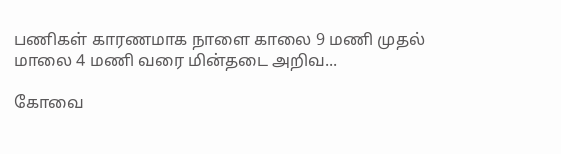பணிகள் காரணமாக நாளை காலை 9 மணி முதல் மாலை 4 மணி வரை மின்தடை அறிவ...

கோவை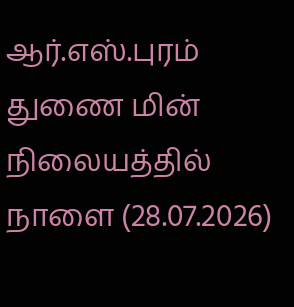ஆர்.எஸ்.புரம் துணை மின் நிலையத்தில் நாளை (28.07.2026)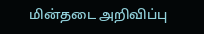மின்தடை அறிவிப்பு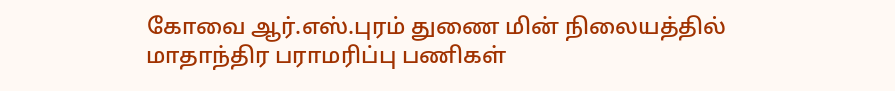கோவை ஆர்.எஸ்.புரம் துணை மின் நிலையத்தில் மாதாந்திர பராமரிப்பு பணிகள்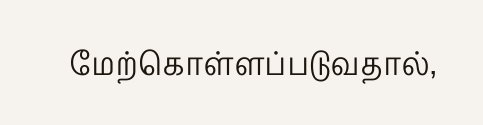மேற்கொள்ளப்படுவதால்,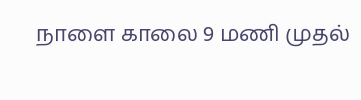நாளை காலை 9 மணி முதல்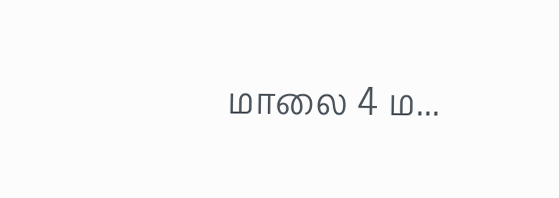மாலை 4 ம...